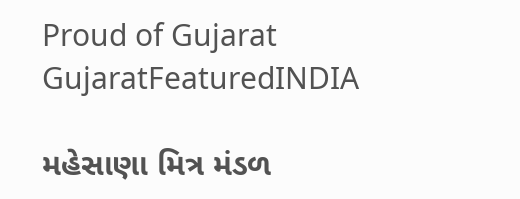Proud of Gujarat
GujaratFeaturedINDIA

મહેસાણા મિત્ર મંડળ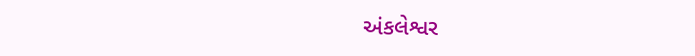અંકલેશ્વર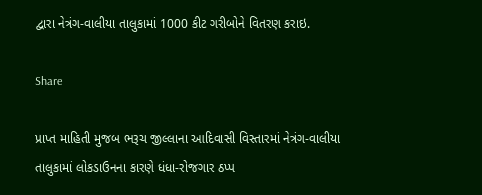દ્વારા નેત્રંગ-વાલીયા તાલુકામાં 1000 કીટ ગરીબોને વિતરણ કરાઇ.

Share

પ્રાપ્ત માહિતી મુજબ ભરૂચ જીલ્લાના આદિવાસી વિસ્તારમાં નેત્રંગ-વાલીયા તાલુકામાં લોકડાઉનના કારણે ધંધા-રોજગાર ઠપ્પ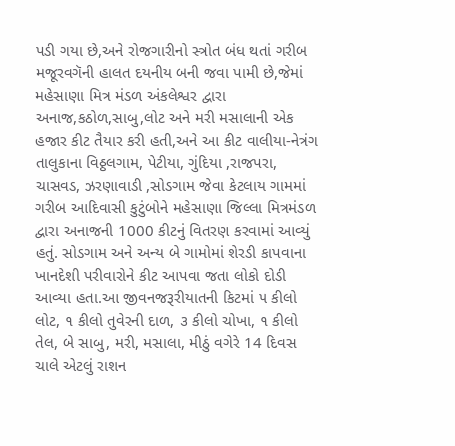પડી ગયા છે,અને રોજગારીનો સ્ત્રોત બંધ થતાં ગરીબ મજૂરવગૅની હાલત દયનીય બની જવા પામી છે,જેમાં મહેસાણા મિત્ર મંડળ અંકલેશ્વર દ્વારા અનાજ,કઠોળ,સાબુ,લોટ અને મરી મસાલાની એક હજાર કીટ તૈયાર કરી હતી,અને આ કીટ વાલીયા-નેત્રંગ તાલુકાના વિઠ્ઠલગામ, પેટીયા, ગુંદિયા ,રાજપરા, ચાસવડ, ઝરણાવાડી ,સોડગામ જેવા કેટલાય ગામમાં ગરીબ આદિવાસી કુટુંબોને મહેસાણા જિલ્લા મિત્રમંડળ દ્વારા અનાજની 1000 કીટનું વિતરણ કરવામાં આવ્યું હતું. સોડગામ અને અન્ય બે ગામોમાં શેરડી કાપવાના ખાનદેશી પરીવારોને કીટ આપવા જતા લોકો દોડી આવ્યા હતા.આ જીવનજરૂરીયાતની કિટમાં ૫ કીલો લોટ, ૧ કીલો તુવેરની દાળ, ૩ કીલો ચોખા, ૧ કીલો તેલ, બે સાબુ, મરી, મસાલા, મીઠું વગેરે 14 દિવસ ચાલે એટલું રાશન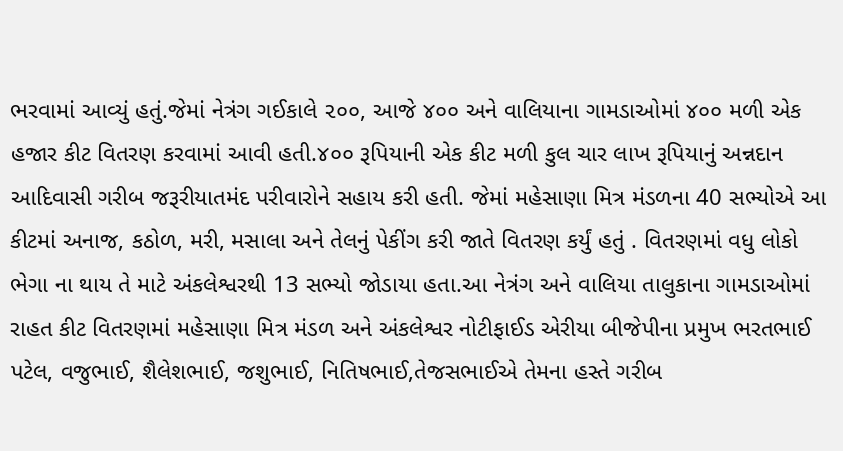ભરવામાં આવ્યું હતું.જેમાં નેત્રંગ ગઈકાલે ૨૦૦, આજે ૪૦૦ અને વાલિયાના ગામડાઓમાં ૪૦૦ મળી એક હજાર કીટ વિતરણ કરવામાં આવી હતી.૪૦૦ રૂપિયાની એક કીટ મળી કુલ ચાર લાખ રૂપિયાનું અન્નદાન આદિવાસી ગરીબ જરૂરીયાતમંદ પરીવારોને સહાય કરી હતી. જેમાં મહેસાણા મિત્ર મંડળના 40 સભ્યોએ આ કીટમાં અનાજ, કઠોળ, મરી, મસાલા અને તેલનું પેકીંગ કરી જાતે વિતરણ કર્યું હતું . વિતરણમાં વધુ લોકો ભેગા ના થાય તે માટે અંકલેશ્વરથી 13 સભ્યો જોડાયા હતા.આ નેત્રંગ અને વાલિયા તાલુકાના ગામડાઓમાં રાહત કીટ વિતરણમાં મહેસાણા મિત્ર મંડળ અને અંકલેશ્વર નોટીફાઈડ એરીયા બીજેપીના પ્રમુખ ભરતભાઈ પટેલ, વજુભાઈ, શૈલેશભાઈ, જશુભાઈ, નિતિષભાઈ,તેજસભાઈએ તેમના હસ્તે ગરીબ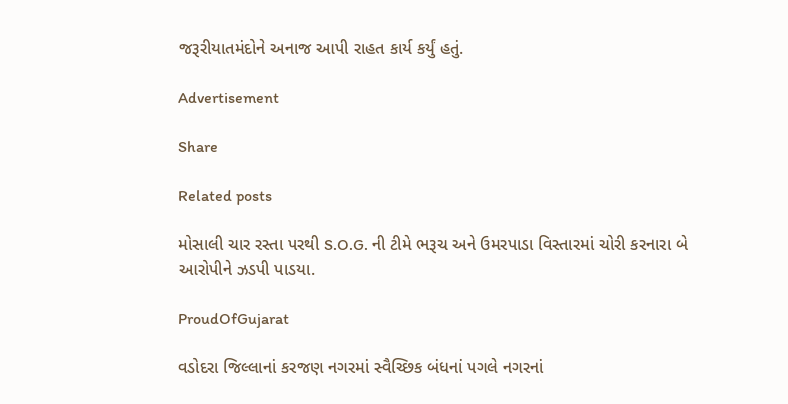જરૂરીયાતમંદોને અનાજ આપી રાહત કાર્ય કર્યું હતું.

Advertisement

Share

Related posts

મોસાલી ચાર રસ્તા પરથી S.O.G. ની ટીમે ભરૂચ અને ઉમરપાડા વિસ્તારમાં ચોરી કરનારા બે આરોપીને ઝડપી પાડયા.

ProudOfGujarat

વડોદરા જિલ્લાનાં કરજણ નગરમાં સ્વૈચ્છિક બંધનાં પગલે નગરનાં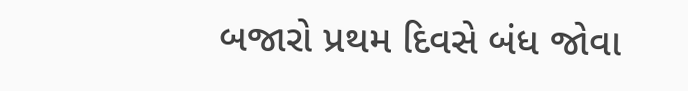બજારો પ્રથમ દિવસે બંધ જોવા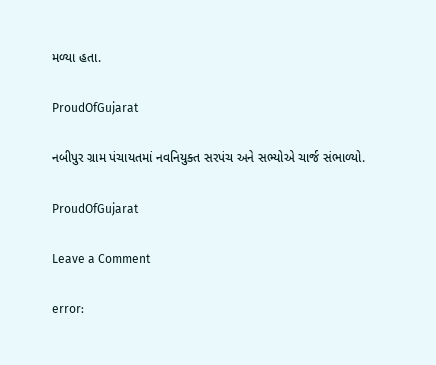મળ્યા હતા.

ProudOfGujarat

નબીપુર ગ્રામ પંચાયતમાં નવનિયુક્ત સરપંચ અને સભ્યોએ ચાર્જ સંભાળ્યો.

ProudOfGujarat

Leave a Comment

error: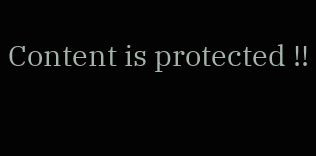Content is protected !!